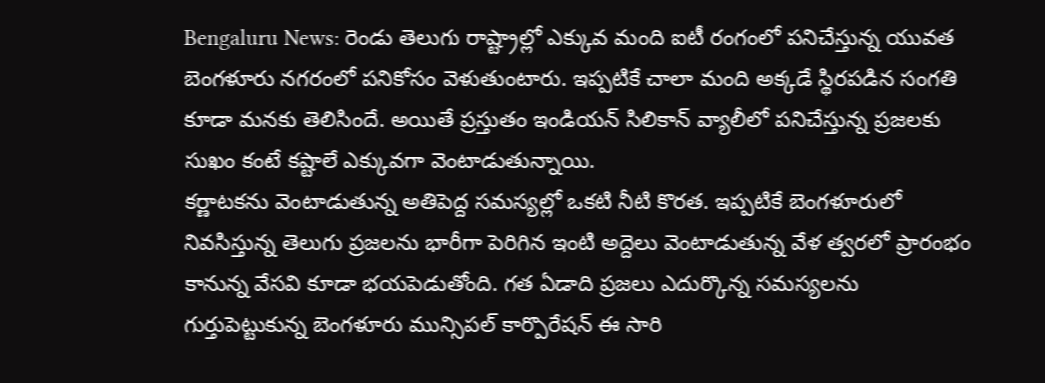Bengaluru News: రెండు తెలుగు రాష్ట్రాల్లో ఎక్కువ మంది ఐటీ రంగంలో పనిచేస్తున్న యువత బెంగళూరు నగరంలో పనికోసం వెళుతుంటారు. ఇప్పటికే చాలా మంది అక్కడే స్థిరపడిన సంగతి కూడా మనకు తెలిసిందే. అయితే ప్రస్తుతం ఇండియన్ సిలికాన్ వ్యాలీలో పనిచేస్తున్న ప్రజలకు సుఖం కంటే కష్టాలే ఎక్కువగా వెంటాడుతున్నాయి.
కర్ణాటకను వెంటాడుతున్న అతిపెద్ద సమస్యల్లో ఒకటి నీటి కొరత. ఇప్పటికే బెంగళూరులో నివసిస్తున్న తెలుగు ప్రజలను భారీగా పెరిగిన ఇంటి అద్దెలు వెంటాడుతున్న వేళ త్వరలో ప్రారంభం కానున్న వేసవి కూడా భయపెడుతోంది. గత ఏడాది ప్రజలు ఎదుర్కొన్న సమస్యలను గుర్తుపెట్టుకున్న బెంగళూరు మున్సిపల్ కార్పొరేషన్ ఈ సారి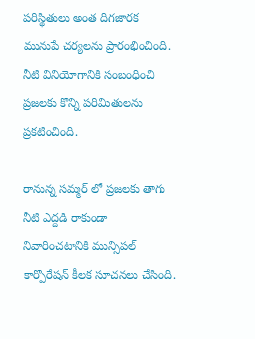పరిస్థితులు అంత దిగజారక మునుపే చర్యలను ప్రారంభించింది. నీటి వినియోగానికి సంబంధించి ప్రజలకు కొన్ని పరిమితులను ప్రకటించింది.

రానున్న సమ్మర్ లో ప్రజలకు తాగు నీటి ఎద్దడి రాకుండా నివారించటానికి మున్సిపల్ కార్పొరేషన్ కీలక సూచనలు చేసింది.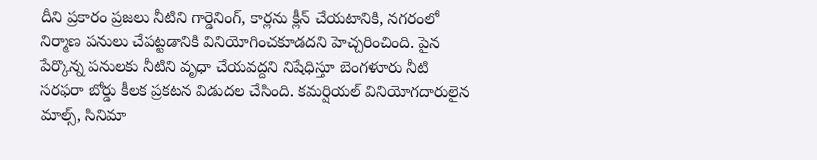దీని ప్రకారం ప్రజలు నీటిని గార్డెనింగ్, కార్లను క్లీన్ చేయటానికి, నగరంలో నిర్మాణ పనులు చేపట్టడానికి వినియోగించకూడదని హెచ్చరించింది. పైన పేర్కొన్న పనులకు నీటిని వృధా చేయవద్దని నిషేధిస్తూ బెంగళూరు నీటి సరఫరా బోర్డు కీలక ప్రకటన విడుదల చేసింది. కమర్షియల్ వినియోగదారులైన మాల్స్, సినిమా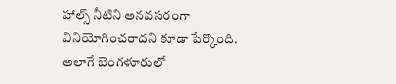హాల్స్ నీటిని అనవసరంగా వినియోగించరాదని కూడా పేర్కొంది.
అలాగే బెంగళూరులో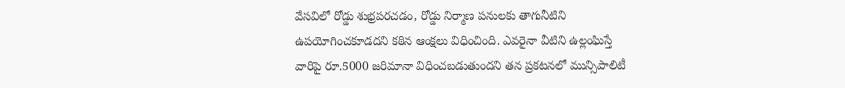వేసవిలో రోడ్డు శుభ్రపరచడం, రోడ్డు నిర్మాణ పనులకు తాగునీటిని ఉపయోగించకూడదని కఠిన ఆంక్షలు విధించింది. ఎవరైనా వీటిని ఉల్లంఘిస్తే వారిపై రూ.5000 జరిమానా విధించబడుతుందని తన ప్రకటనలో మున్సిపాలిటీ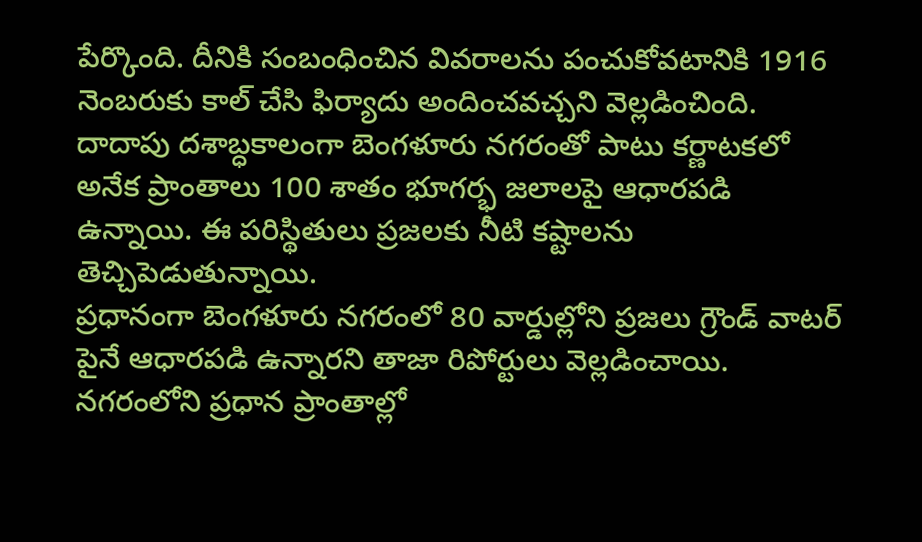పేర్కొంది. దీనికి సంబంధించిన వివరాలను పంచుకోవటానికి 1916 నెంబరుకు కాల్ చేసి ఫిర్యాదు అందించవచ్చని వెల్లడించింది. దాదాపు దశాబ్ధకాలంగా బెంగళూరు నగరంతో పాటు కర్ణాటకలో అనేక ప్రాంతాలు 100 శాతం భూగర్భ జలాలపై ఆధారపడి ఉన్నాయి. ఈ పరిస్థితులు ప్రజలకు నీటి కష్టాలను తెచ్చిపెడుతున్నాయి.
ప్రధానంగా బెంగళూరు నగరంలో 80 వార్డుల్లోని ప్రజలు గ్రౌండ్ వాటర్ పైనే ఆధారపడి ఉన్నారని తాజా రిపోర్టులు వెల్లడించాయి. నగరంలోని ప్రధాన ప్రాంతాల్లో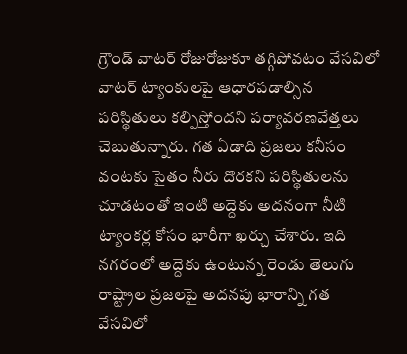గ్రౌండ్ వాటర్ రోజురోజుకూ తగ్గిపోవటం వేసవిలో వాటర్ ట్యాంకులపై ఆధారపడాల్సిన పరిస్థితులు కల్పిస్తోందని పర్యావరణవేత్తలు చెబుతున్నారు. గత ఏడాది ప్రజలు కనీసం వంటకు సైతం నీరు దొరకని పరిస్థితులను చూడటంతో ఇంటి అద్దెకు అదనంగా నీటి ట్యాంకర్ల కోసం భారీగా ఖర్చు చేశారు. ఇది నగరంలో అద్దెకు ఉంటున్న రెండు తెలుగు రాష్ట్రాల ప్రజలపై అదనపు భారాన్ని గత వేసవిలో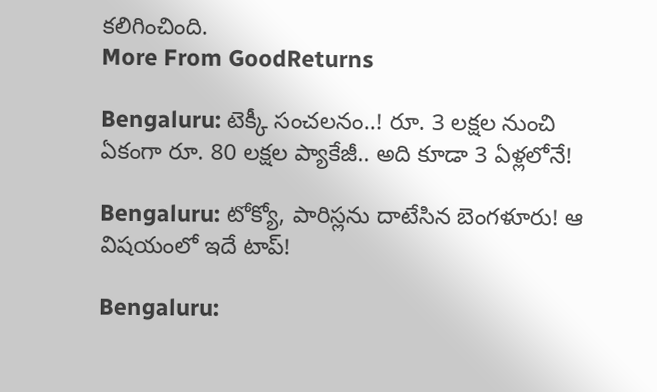కలిగించింది.
More From GoodReturns

Bengaluru: టెక్కీ సంచలనం..! రూ. 3 లక్షల నుంచి ఏకంగా రూ. 80 లక్షల ప్యాకేజీ.. అది కూడా 3 ఏళ్లలోనే!

Bengaluru: టోక్యో, పారిస్లను దాటేసిన బెంగళూరు! ఆ విషయంలో ఇదే టాప్!

Bengaluru: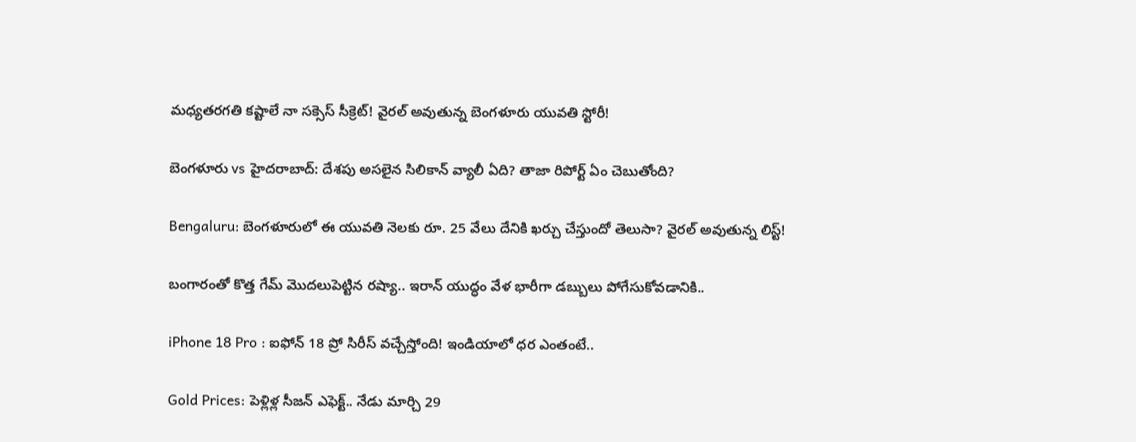మధ్యతరగతి కష్టాలే నా సక్సెస్ సీక్రెట్! వైరల్ అవుతున్న బెంగళూరు యువతి స్టోరీ!

బెంగళూరు vs హైదరాబాద్: దేశపు అసలైన సిలికాన్ వ్యాలీ ఏది? తాజా రిపోర్ట్ ఏం చెబుతోంది?

Bengaluru: బెంగళూరులో ఈ యువతి నెలకు రూ. 25 వేలు దేనికి ఖర్చు చేస్తుందో తెలుసా? వైరల్ అవుతున్న లిస్ట్!

బంగారంతో కొత్త గేమ్ మొదలుపెట్టిన రష్యా.. ఇరాన్ యుద్ధం వేళ భారీగా డబ్బులు పోగేసుకోవడానికి..

iPhone 18 Pro : ఐఫోన్ 18 ప్రో సిరీస్ వచ్చేస్తోంది! ఇండియాలో ధర ఎంతంటే..

Gold Prices: పెళ్లిళ్ల సీజన్ ఎఫెక్ట్.. నేడు మార్చి 29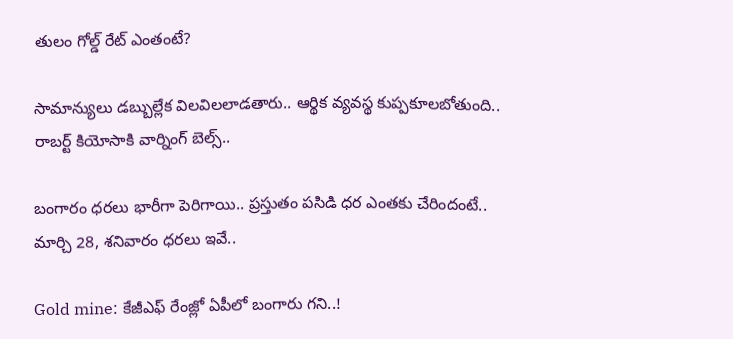తులం గోల్డ్ రేట్ ఎంతంటే?

సామాన్యులు డబ్బుల్లేక విలవిలలాడతారు.. ఆర్థిక వ్యవస్థ కుప్పకూలబోతుంది.. రాబర్ట్ కియోసాకి వార్నింగ్ బెల్స్..

బంగారం ధరలు భారీగా పెరిగాయి.. ప్రస్తుతం పసిడి ధర ఎంతకు చేరిందంటే.. మార్చి 28, శనివారం ధరలు ఇవే..

Gold mine: కేజీఎఫ్ రేంజ్లో ఏపీలో బంగారు గని..!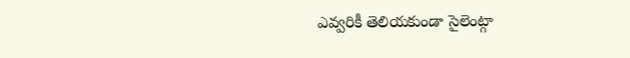ఎవ్వరికీ తెలియకుండా సైలెంట్గా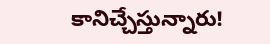కానిచ్చేస్తున్నారు!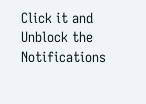Click it and Unblock the Notifications